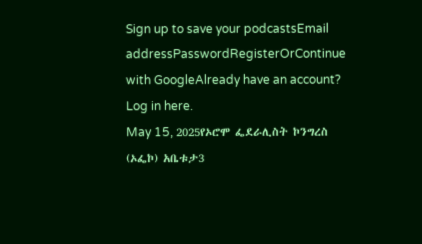Sign up to save your podcastsEmail addressPasswordRegisterOrContinue with GoogleAlready have an account? Log in here.
May 15, 2025የኦሮሞ ፌደራሊስት ኮንግረስ (ኦፌኮ) አቤቱታ3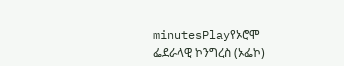minutesPlayየኦሮሞ ፌደራላዊ ኮንግረስ (ኦፌኮ)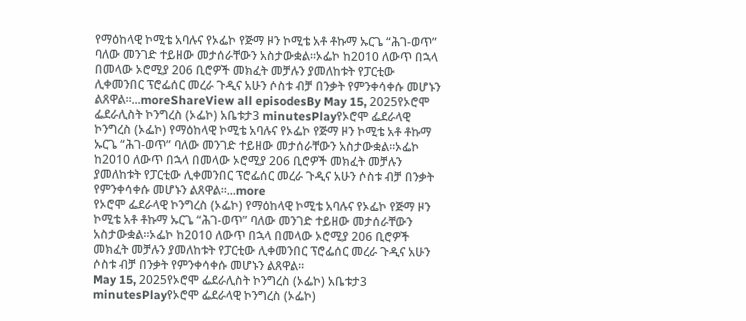የማዕከላዊ ኮሚቴ አባሉና የኦፌኮ የጅማ ዞን ኮሚቴ አቶ ቶኩማ ኡርጌ “ሕገ-ወጥ” ባለው መንገድ ተይዘው መታሰራቸውን አስታውቋል።ኦፌኮ ከ2010 ለውጥ በኋላ በመላው ኦሮሚያ 206 ቢሮዎች መክፈት መቻሉን ያመለከቱት የፓርቲው ሊቀመንበር ፕሮፌሰር መረራ ጉዲና አሁን ሶስቱ ብቻ በንቃት የምንቀሳቀሱ መሆኑን ልጸዋል።...moreShareView all episodesBy May 15, 2025የኦሮሞ ፌደራሊስት ኮንግረስ (ኦፌኮ) አቤቱታ3 minutesPlayየኦሮሞ ፌደራላዊ ኮንግረስ (ኦፌኮ) የማዕከላዊ ኮሚቴ አባሉና የኦፌኮ የጅማ ዞን ኮሚቴ አቶ ቶኩማ ኡርጌ “ሕገ-ወጥ” ባለው መንገድ ተይዘው መታሰራቸውን አስታውቋል።ኦፌኮ ከ2010 ለውጥ በኋላ በመላው ኦሮሚያ 206 ቢሮዎች መክፈት መቻሉን ያመለከቱት የፓርቲው ሊቀመንበር ፕሮፌሰር መረራ ጉዲና አሁን ሶስቱ ብቻ በንቃት የምንቀሳቀሱ መሆኑን ልጸዋል።...more
የኦሮሞ ፌደራላዊ ኮንግረስ (ኦፌኮ) የማዕከላዊ ኮሚቴ አባሉና የኦፌኮ የጅማ ዞን ኮሚቴ አቶ ቶኩማ ኡርጌ “ሕገ-ወጥ” ባለው መንገድ ተይዘው መታሰራቸውን አስታውቋል።ኦፌኮ ከ2010 ለውጥ በኋላ በመላው ኦሮሚያ 206 ቢሮዎች መክፈት መቻሉን ያመለከቱት የፓርቲው ሊቀመንበር ፕሮፌሰር መረራ ጉዲና አሁን ሶስቱ ብቻ በንቃት የምንቀሳቀሱ መሆኑን ልጸዋል።
May 15, 2025የኦሮሞ ፌደራሊስት ኮንግረስ (ኦፌኮ) አቤቱታ3 minutesPlayየኦሮሞ ፌደራላዊ ኮንግረስ (ኦፌኮ)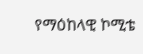የማዕከላዊ ኮሚቴ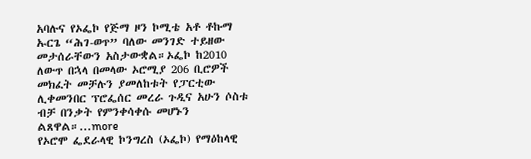አባሉና የኦፌኮ የጅማ ዞን ኮሚቴ አቶ ቶኩማ ኡርጌ “ሕገ-ወጥ” ባለው መንገድ ተይዘው መታሰራቸውን አስታውቋል።ኦፌኮ ከ2010 ለውጥ በኋላ በመላው ኦሮሚያ 206 ቢሮዎች መክፈት መቻሉን ያመለከቱት የፓርቲው ሊቀመንበር ፕሮፌሰር መረራ ጉዲና አሁን ሶስቱ ብቻ በንቃት የምንቀሳቀሱ መሆኑን ልጸዋል።...more
የኦሮሞ ፌደራላዊ ኮንግረስ (ኦፌኮ) የማዕከላዊ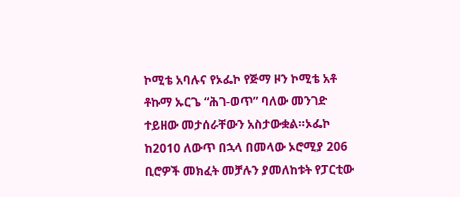ኮሚቴ አባሉና የኦፌኮ የጅማ ዞን ኮሚቴ አቶ ቶኩማ ኡርጌ “ሕገ-ወጥ” ባለው መንገድ ተይዘው መታሰራቸውን አስታውቋል።ኦፌኮ ከ2010 ለውጥ በኋላ በመላው ኦሮሚያ 206 ቢሮዎች መክፈት መቻሉን ያመለከቱት የፓርቲው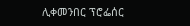ሊቀመንበር ፕሮፌሰር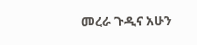መረራ ጉዲና አሁን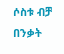ሶስቱ ብቻ በንቃት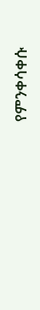የምንቀሳቀሱ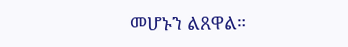መሆኑን ልጸዋል።